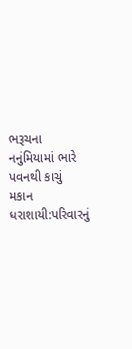ભરૂચના નનુંમિયામાં ભારે પવનથી કાચું મકાન ધરાશાયી:પરિવારનું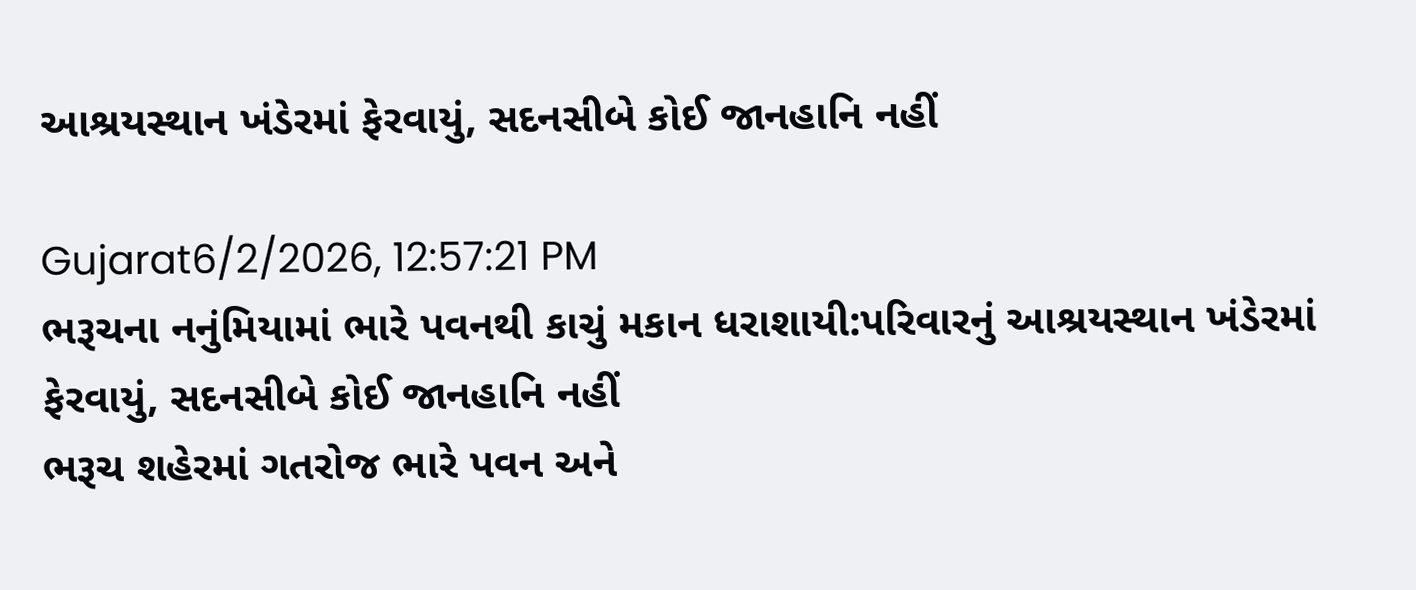આશ્રયસ્થાન ખંડેરમાં ફેરવાયું, સદનસીબે કોઈ જાનહાનિ નહીં

Gujarat6/2/2026, 12:57:21 PM
ભરૂચના નનુંમિયામાં ભારે પવનથી કાચું મકાન ધરાશાયી:પરિવારનું આશ્રયસ્થાન ખંડેરમાં ફેરવાયું, સદનસીબે કોઈ જાનહાનિ નહીં
ભરૂચ શહેરમાં ગતરોજ ભારે પવન અને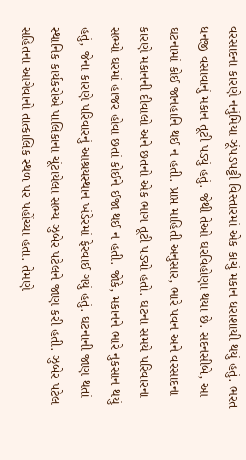વરસાદના કારણે નનુંમિયા ઝૂંપડપટ્ટી વિસ્તારમાં એક કાચું મકાન ધરાશાયી થયું હતું. ભરત ધનજી વસાવાનું મકાન તૂટી પડ્યું હતું. જેથી તેઓ ઘરવિહોણા થયા છે. સદનસીબે, આ ઘટનામાં કોઈ જાનહાનિ થઈ ન હતી. પ્રાપ્ત માહિતી અનુસાર, ભારે પવન અને વરસાદના કારણે મકાનની દીવાલો અને છતનો એક ભાગ તૂટી પડ્યો હતો. ઘટના સમયે પરિવારના સભ્યો ઘરમાં હાજર હોવા છતાં કોઈને ઈજા થઈ ન હતી. જોકે, મકાનને ભારે નુકસાન થયું હતું, જેના કારણે પરિવારનું આશ્રયસ્થાન ખંડેરમાં ફેરવાઈ ગયું હતું. ઘટનાની જાણ થતાં સ્થાનિક કાર્યકરોએ પાલિકાના ચૂંટાયેલા સભ્ય ઝુબેર પટેલને જાણ કરી હતી. ઝુબેર પટેલ સહિતના આગેવાનો તાત્કાલિક સ્થળ પર પહોંચ્યા હતા. તેમણે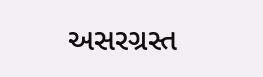અસરગ્રસ્ત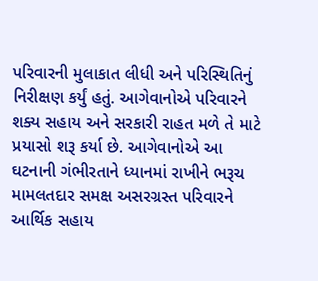પરિવારની મુલાકાત લીધી અને પરિસ્થિતિનું નિરીક્ષણ કર્યું હતું. આગેવાનોએ પરિવારને શક્ય સહાય અને સરકારી રાહત મળે તે માટે પ્રયાસો શરૂ કર્યા છે. આગેવાનોએ આ ઘટનાની ગંભીરતાને ધ્યાનમાં રાખીને ભરૂચ મામલતદાર સમક્ષ અસરગ્રસ્ત પરિવારને આર્થિક સહાય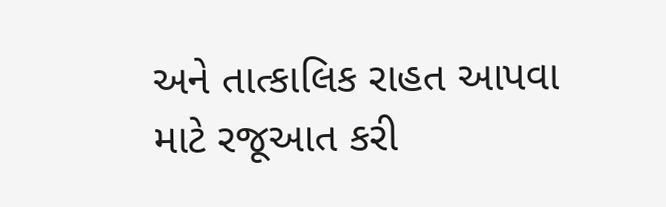અને તાત્કાલિક રાહત આપવા માટે રજૂઆત કરી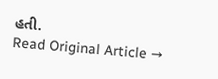હતી.
Read Original Article →